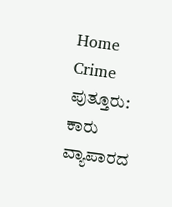Home Crime ಪುತ್ತೂರು: ಕಾರು ವ್ಯಾಪಾರದ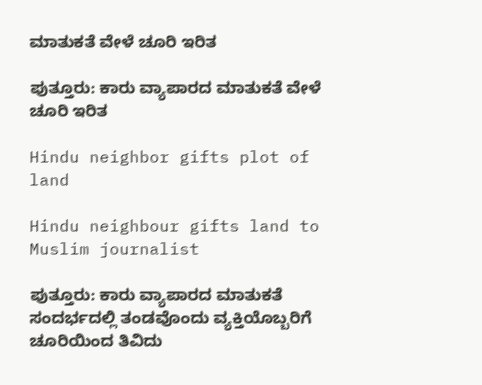ಮಾತುಕತೆ ವೇಳೆ ಚೂರಿ ಇರಿತ

ಪುತ್ತೂರು: ಕಾರು ವ್ಯಾಪಾರದ ಮಾತುಕತೆ ವೇಳೆ ಚೂರಿ ಇರಿತ

Hindu neighbor gifts plot of land

Hindu neighbour gifts land to Muslim journalist

ಪುತ್ತೂರು: ಕಾರು ವ್ಯಾಪಾರದ ಮಾತುಕತೆ ಸಂದರ್ಭದಲ್ಲಿ ತಂಡವೊಂದು ವ್ಯಕ್ತಿಯೊಬ್ಬರಿಗೆ ಚೂರಿಯಿಂದ ತಿವಿದು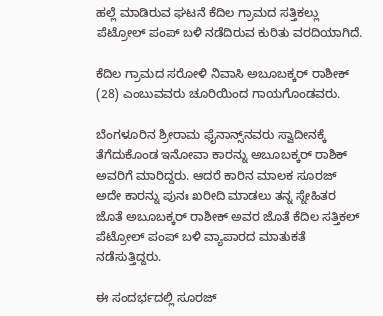ಹಲ್ಲೆ ಮಾಡಿರುವ ಘಟನೆ ಕೆದಿಲ ಗ್ರಾಮದ ಸತ್ತಿಕಲ್ಲು ಪೆಟ್ರೋಲ್‌ ಪಂಪ್‌ ಬಳಿ ನಡೆದಿರುವ ಕುರಿತು ವರದಿಯಾಗಿದೆ.

ಕೆದಿಲ ಗ್ರಾಮದ ಸರೋಳಿ ನಿವಾಸಿ ಅಬೂಬಕ್ಕರ್‌ ರಾಶೀಕ್‌ (28) ಎಂಬುವವರು ಚೂರಿಯಿಂದ ಗಾಯಗೊಂಡವರು.

ಬೆಂಗಳೂರಿನ ಶ್ರೀರಾಮ ಫೈನಾನ್ಸ್‌ನವರು ಸ್ವಾದೀನಕ್ಕೆ ತೆಗೆದುಕೊಂಡ ಇನೋವಾ ಕಾರನ್ನು ಅಬೂಬಕ್ಕರ್‌ ರಾಶಿಕ್‌ ಅವರಿಗೆ ಮಾರಿದ್ದರು. ಆದರೆ ಕಾರಿನ ಮಾಲಕ ಸೂರಜ್‌ ಅದೇ ಕಾರನ್ನು ಪುನಃ ಖರೀದಿ ಮಾಡಲು ತನ್ನ ಸ್ನೇಹಿತರ ಜೊತೆ ಅಬೂಬಕ್ಕರ್‌ ರಾಶೀಕ್‌ ಅವರ ಜೊತೆ ಕೆದಿಲ ಸತ್ತಿಕಲ್‌ ಪೆಟ್ರೋಲ್‌ ಪಂಪ್‌ ಬಳಿ ವ್ಯಾಪಾರದ ಮಾತುಕತೆ ನಡೆಸುತ್ತಿದ್ದರು.

ಈ ಸಂದರ್ಭದಲ್ಲಿ ಸೂರಜ್‌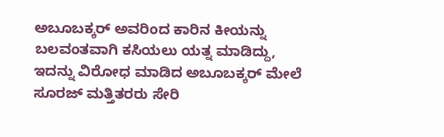ಅಬೂಬಕ್ಕರ್‌ ಅವರಿಂದ ಕಾರಿನ ಕೀಯನ್ನು ಬಲವಂತವಾಗಿ ಕಸಿಯಲು ಯತ್ನ ಮಾಡಿದ್ದು, ಇದನ್ನು ವಿರೋಧ ಮಾಡಿದ ಅಬೂಬಕ್ಕರ್‌ ಮೇಲೆ ಸೂರಜ್‌ ಮತ್ತಿತರರು ಸೇರಿ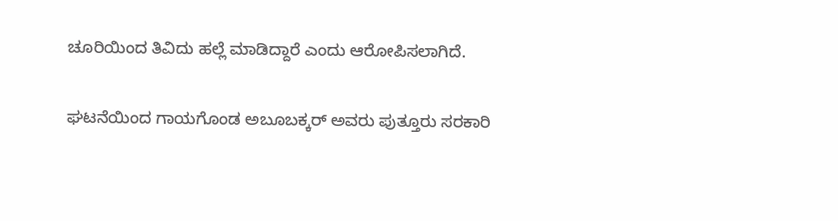ಚೂರಿಯಿಂದ ತಿವಿದು ಹಲ್ಲೆ ಮಾಡಿದ್ದಾರೆ ಎಂದು ಆರೋಪಿಸಲಾಗಿದೆ.

ಘಟನೆಯಿಂದ ಗಾಯಗೊಂಡ ಅಬೂಬಕ್ಕರ್‌ ಅವರು ಪುತ್ತೂರು ಸರಕಾರಿ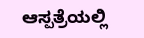ಆಸ್ಪತ್ರೆಯಲ್ಲಿ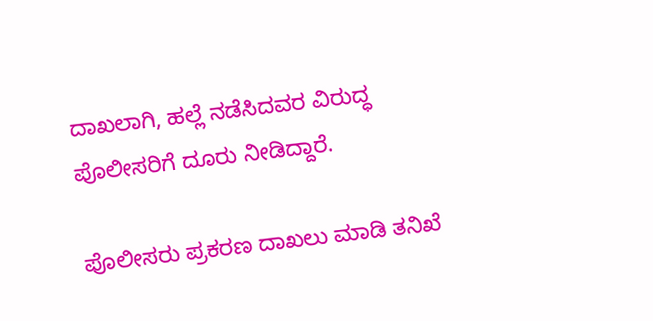ದಾಖಲಾಗಿ, ಹಲ್ಲೆ ನಡೆಸಿದವರ ವಿರುದ್ಧ ಪೊಲೀಸರಿಗೆ ದೂರು ನೀಡಿದ್ದಾರೆ.

ಪೊಲೀಸರು ಪ್ರಕರಣ ದಾಖಲು ಮಾಡಿ ತನಿಖೆ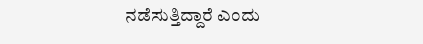ನಡೆಸುತ್ತಿದ್ದಾರೆ ಎಂದು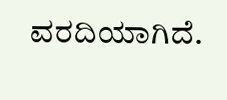ವರದಿಯಾಗಿದೆ.